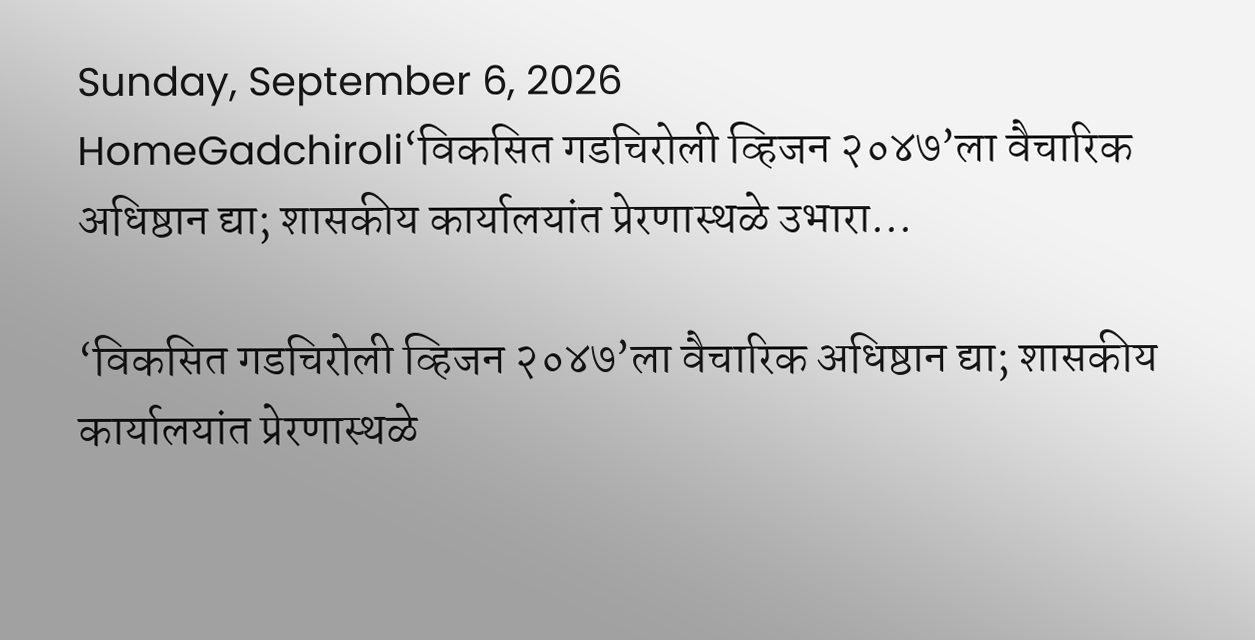Sunday, September 6, 2026
HomeGadchiroli‘विकसित गडचिरोली व्हिजन २०४७’ला वैचारिक अधिष्ठान द्या; शासकीय कार्यालयांत प्रेरणास्थळे उभारा...

‘विकसित गडचिरोली व्हिजन २०४७’ला वैचारिक अधिष्ठान द्या; शासकीय कार्यालयांत प्रेरणास्थळे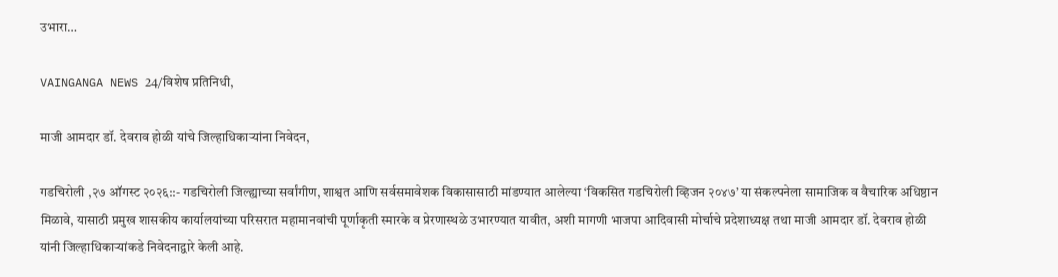उभारा…

VAINGANGA NEWS 24/विशेष प्रतिनिधी,

माजी आमदार डॉ. देवराव होळी यांचे जिल्हाधिकाऱ्यांना निवेदन,

गडचिरोली ,२७ ऑगस्ट २०२६::- गडचिरोली जिल्ह्याच्या सर्वांगीण, शाश्वत आणि सर्वसमावेशक विकासासाठी मांडण्यात आलेल्या ‘विकसित गडचिरोली व्हिजन २०४७’ या संकल्पनेला सामाजिक व वैचारिक अधिष्ठान मिळावे, यासाठी प्रमुख शासकीय कार्यालयांच्या परिसरात महामानवांची पूर्णाकृती स्मारके व प्रेरणास्थळे उभारण्यात यावीत, अशी मागणी भाजपा आदिवासी मोर्चाचे प्रदेशाध्यक्ष तथा माजी आमदार डॉ. देवराव होळी यांनी जिल्हाधिकाऱ्यांकडे निवेदनाद्वारे केली आहे.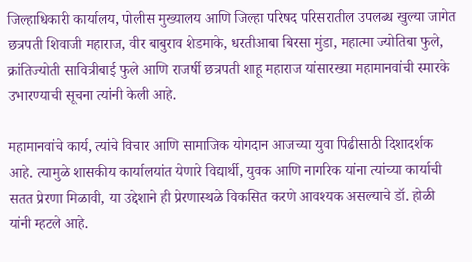जिल्हाधिकारी कार्यालय, पोलीस मुख्यालय आणि जिल्हा परिषद परिसरातील उपलब्ध खुल्या जागेत छत्रपती शिवाजी महाराज, वीर बाबुराव शेडमाके, धरतीआबा बिरसा मुंडा, महात्मा ज्योतिबा फुले, क्रांतिज्योती सावित्रीबाई फुले आणि राजर्षी छत्रपती शाहू महाराज यांसारख्या महामानवांची स्मारके उभारण्याची सूचना त्यांनी केली आहे.

महामानवांचे कार्य, त्यांचे विचार आणि सामाजिक योगदान आजच्या युवा पिढीसाठी दिशादर्शक आहे. त्यामुळे शासकीय कार्यालयांत येणारे विद्यार्थी, युवक आणि नागरिक यांना त्यांच्या कार्याची सतत प्रेरणा मिळावी, या उद्देशाने ही प्रेरणास्थळे विकसित करणे आवश्यक असल्याचे डॉ. होळी यांनी म्हटले आहे.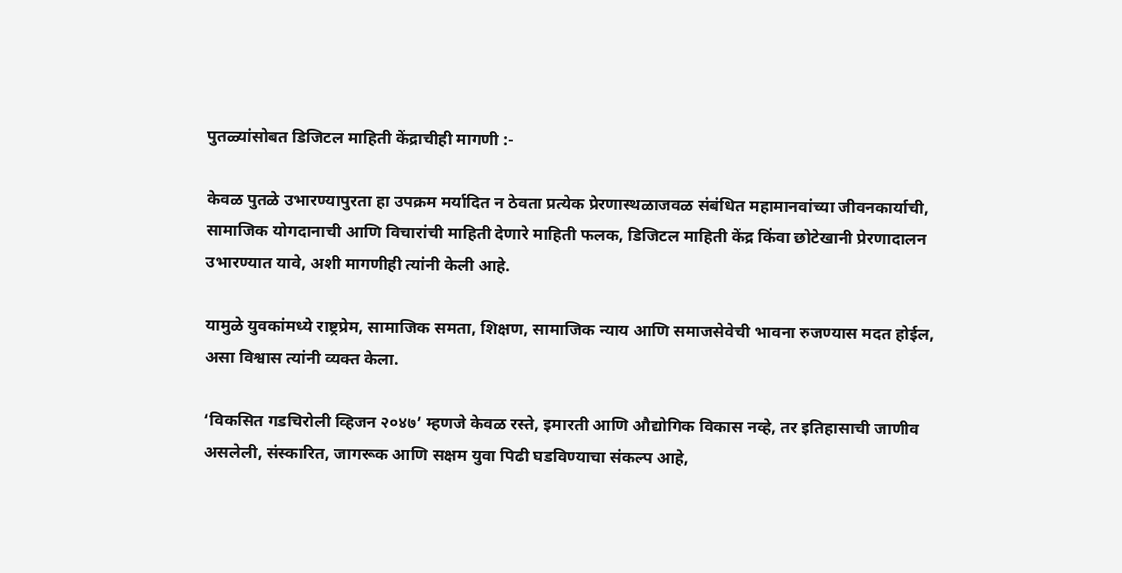पुतळ्यांसोबत डिजिटल माहिती केंद्राचीही मागणी :-

केवळ पुतळे उभारण्यापुरता हा उपक्रम मर्यादित न ठेवता प्रत्येक प्रेरणास्थळाजवळ संबंधित महामानवांच्या जीवनकार्याची, सामाजिक योगदानाची आणि विचारांची माहिती देणारे माहिती फलक, डिजिटल माहिती केंद्र किंवा छोटेखानी प्रेरणादालन उभारण्यात यावे, अशी मागणीही त्यांनी केली आहे.

यामुळे युवकांमध्ये राष्ट्रप्रेम, सामाजिक समता, शिक्षण, सामाजिक न्याय आणि समाजसेवेची भावना रुजण्यास मदत होईल, असा विश्वास त्यांनी व्यक्त केला.

‘विकसित गडचिरोली व्हिजन २०४७’ म्हणजे केवळ रस्ते, इमारती आणि औद्योगिक विकास नव्हे, तर इतिहासाची जाणीव असलेली, संस्कारित, जागरूक आणि सक्षम युवा पिढी घडविण्याचा संकल्प आहे,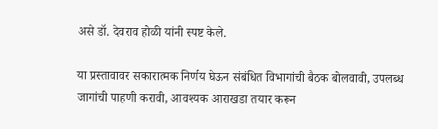असे डॉ. देवराव होळी यांनी स्पष्ट केले.

या प्रस्तावावर सकारात्मक निर्णय घेऊन संबंधित विभागांची बैठक बोलवावी, उपलब्ध जागांची पाहणी करावी, आवश्यक आराखडा तयार करून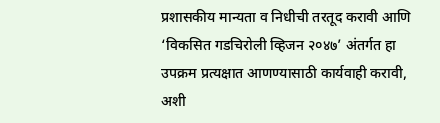प्रशासकीय मान्यता व निधीची तरतूद करावी आणि ‘विकसित गडचिरोली व्हिजन २०४७’ अंतर्गत हा उपक्रम प्रत्यक्षात आणण्यासाठी कार्यवाही करावी, अशी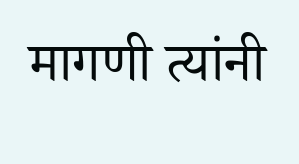मागणी त्यांनी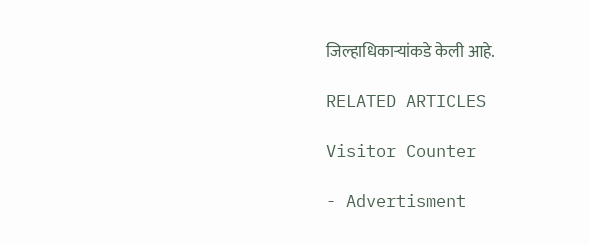जिल्हाधिकाऱ्यांकडे केली आहे.

RELATED ARTICLES

Visitor Counter

- Advertisment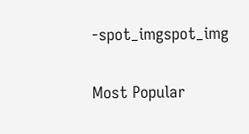-spot_imgspot_img

Most Popular